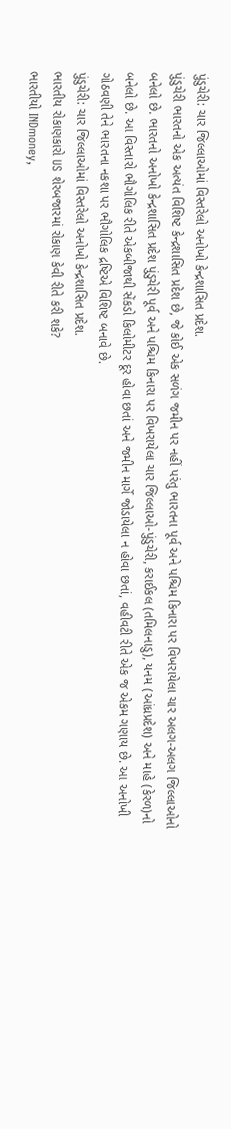પુંડુચેરી: ચાર જિલ્લાઓમાં વિસ્તરેલો અનોખો કેન્દ્રશાસિત પ્રદેશ.
પુંડુચેરી ભારતનો એક અત્યંત વિશિષ્ટ કેન્દ્રશાસિત પ્રદેશ છે, જે કોઈ એક સળંગ જમીન પર નહીં પરંતુ ભારતના પૂર્વ અને પશ્ચિમ કિનારા પર વિખરાયેલા ચાર અલગ-અલગ જિલ્લાઓનો બનેલો છે. ભારતનો અનોખો કેન્દ્રશાસિત પ્રદેશ પુંડુચેરી પૂર્વ અને પશ્ચિમ કિનારા પર વિખરાયેલા ચાર જિલ્લાઓ-પુંડુચેરી, કરાઈકલ (તમિલનાડુ), યનમ (આંધ્રપ્રદેશ) અને માહે (કેરળ)નો બનેલો છે. આ વિસ્તારો ભૌગોલિક રીતે એકબીજાથી સેંકડો કિલોમીટર દૂર હોવા છતાં અને જમીન માર્ગે જોડાયેલા ન હોવા છતાં, વહીવટી રીતે એક જ એકમ ગણાય છે. આ અનોખી ગોઠવણી તેને ભારતના નકશા પર ભૌગોલિક દ્રષ્ટિએ વિશિષ્ટ બનાવે છે.
પુંડુચેરી: ચાર જિલ્લાઓમાં વિસ્તરેલો અનોખો કેન્દ્રશાસિત પ્રદેશ.
ભારતીય રોકાણકારો US શેરબજારમાં રોકાણ કેવી રીતે કરી શકે?
ભારતીયો INDmoney,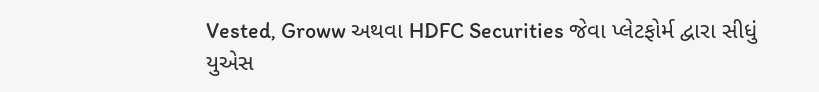Vested, Groww અથવા HDFC Securities જેવા પ્લેટફોર્મ દ્વારા સીધું યુએસ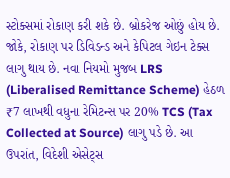સ્ટોક્સમાં રોકાણ કરી શકે છે. બ્રોકરેજ ઓછું હોય છે. જોકે, રોકાણ પર ડિવિડન્ડ અને કેપિટલ ગેઇન ટેક્સ લાગુ થાય છે. નવા નિયમો મુજબ LRS (Liberalised Remittance Scheme) હેઠળ ₹7 લાખથી વધુના રેમિટન્સ પર 20% TCS (Tax Collected at Source) લાગુ પડે છે. આ ઉપરાંત, વિદેશી એસેટ્સ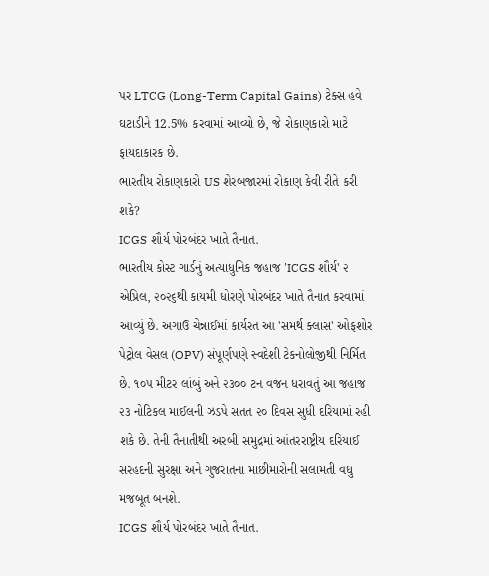પર LTCG (Long-Term Capital Gains) ટેક્સ હવે ઘટાડીને 12.5% કરવામાં આવ્યો છે, જે રોકાણકારો માટે ફાયદાકારક છે.
ભારતીય રોકાણકારો US શેરબજારમાં રોકાણ કેવી રીતે કરી શકે?
ICGS શૌર્ય પોરબંદર ખાતે તૈનાત.
ભારતીય કોસ્ટ ગાર્ડનું અત્યાધુનિક જહાજ 'ICGS શૌર્ય' ૨ એપ્રિલ, ૨૦૨૬થી કાયમી ધોરણે પોરબંદર ખાતે તૈનાત કરવામાં આવ્યું છે. અગાઉ ચેન્નાઈમાં કાર્યરત આ 'સમર્થ ક્લાસ' ઓફશોર પેટ્રોલ વેસલ (OPV) સંપૂર્ણપણે સ્વદેશી ટેકનોલોજીથી નિર્મિત છે. ૧૦૫ મીટર લાંબું અને ૨૩૦૦ ટન વજન ધરાવતું આ જહાજ ૨૩ નોટિકલ માઈલની ઝડપે સતત ૨૦ દિવસ સુધી દરિયામાં રહી શકે છે. તેની તૈનાતીથી અરબી સમુદ્રમાં આંતરરાષ્ટ્રીય દરિયાઈ સરહદની સુરક્ષા અને ગુજરાતના માછીમારોની સલામતી વધુ મજબૂત બનશે.
ICGS શૌર્ય પોરબંદર ખાતે તૈનાત.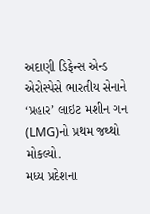અદાણી ડિફેન્સ એન્ડ એરોસ્પેસે ભારતીય સેનાને ‘પ્રહાર’ લાઇટ મશીન ગન (LMG)નો પ્રથમ જથ્થો મોકલ્યો.
મધ્ય પ્રદેશના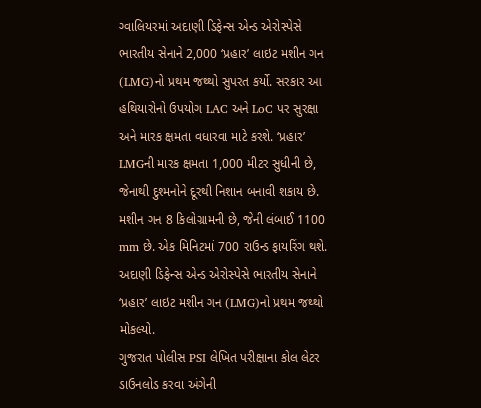ગ્વાલિયરમાં અદાણી ડિફેન્સ એન્ડ એરોસ્પેસે ભારતીય સેનાને 2,000 ‘પ્રહાર’ લાઇટ મશીન ગન (LMG)નો પ્રથમ જથ્થો સુપરત કર્યો. સરકાર આ હથિયારોનો ઉપયોગ LAC અને LoC પર સુરક્ષા અને મારક ક્ષમતા વધારવા માટે કરશે. ‘પ્રહાર’ LMGની મારક ક્ષમતા 1,000 મીટર સુધીની છે, જેનાથી દુશ્મનોને દૂરથી નિશાન બનાવી શકાય છે. મશીન ગન 8 કિલોગ્રામની છે, જેની લંબાઈ 1100 mm છે. એક મિનિટમાં 700 રાઉન્ડ ફાયરિંગ થશે.
અદાણી ડિફેન્સ એન્ડ એરોસ્પેસે ભારતીય સેનાને ‘પ્રહાર’ લાઇટ મશીન ગન (LMG)નો પ્રથમ જથ્થો મોકલ્યો.
ગુજરાત પોલીસ PSI લેખિત પરીક્ષાના કોલ લેટર ડાઉનલોડ કરવા અંગેની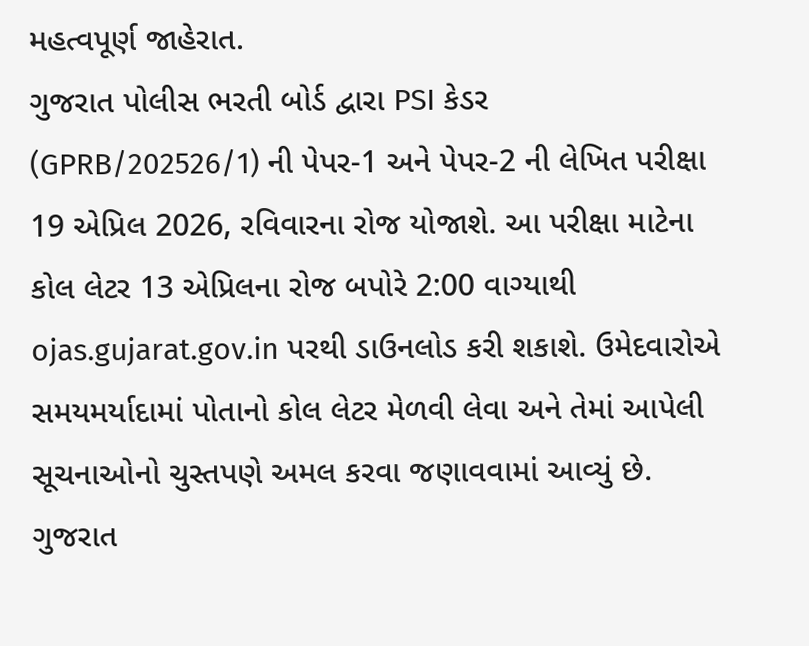મહત્વપૂર્ણ જાહેરાત.
ગુજરાત પોલીસ ભરતી બોર્ડ દ્વારા PSI કેડર (GPRB/202526/1) ની પેપર-1 અને પેપર-2 ની લેખિત પરીક્ષા 19 એપ્રિલ 2026, રવિવારના રોજ યોજાશે. આ પરીક્ષા માટેના કોલ લેટર 13 એપ્રિલના રોજ બપોરે 2:00 વાગ્યાથી ojas.gujarat.gov.in પરથી ડાઉનલોડ કરી શકાશે. ઉમેદવારોએ સમયમર્યાદામાં પોતાનો કોલ લેટર મેળવી લેવા અને તેમાં આપેલી સૂચનાઓનો ચુસ્તપણે અમલ કરવા જણાવવામાં આવ્યું છે.
ગુજરાત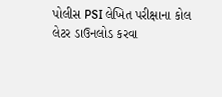પોલીસ PSI લેખિત પરીક્ષાના કોલ લેટર ડાઉનલોડ કરવા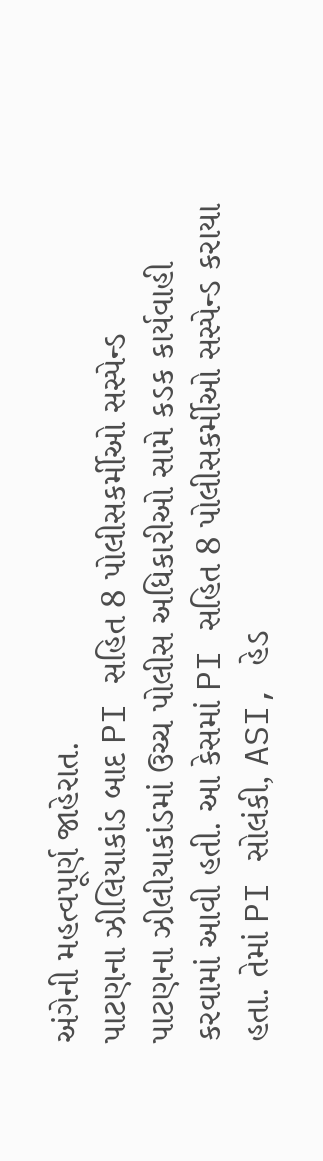અંગેની મહત્વપૂર્ણ જાહેરાત.
પાટણના ઝીલિયાકાંડ બાદ PI સહિત 8 પોલીસકર્મીઓ સસ્પેન્ડ
પાટણના ઝીલીયાકાંડમાં ઉચ્ચ પોલીસ અધિકારીઓ સામે કડક કાર્યવાહી કરવામાં આવી હતી. આ કેસમાં PI સહિત 8 પોલીસકર્મીઓ સસ્પેન્ડ કરાયા હતા. તેમાં PI સોલંકી, ASI, હેડ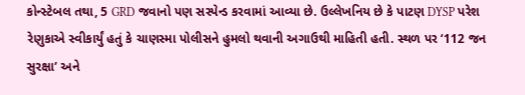કોન્સ્ટેબલ તથા, 5 GRD જવાનો પણ સસ્પેન્ડ કરવામાં આવ્યા છે. ઉલ્લેખનિય છે કે પાટણ DYSP પરેશ રેણુકાએ સ્વીકાર્યું હતું કે ચાણસ્મા પોલીસને હુમલો થવાની અગાઉથી માહિતી હતી. સ્થળ પર ‘112 જન સુરક્ષા’ અને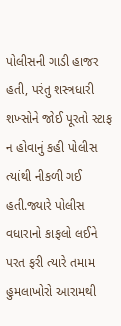પોલીસની ગાડી હાજર હતી, પરંતુ શસ્ત્રધારી શખ્સોને જોઈ પૂરતો સ્ટાફ ન હોવાનું કહી પોલીસ ત્યાંથી નીકળી ગઈ હતી.જ્યારે પોલીસ વધારાનો કાફલો લઈને પરત ફરી ત્યારે તમામ હુમલાખોરો આરામથી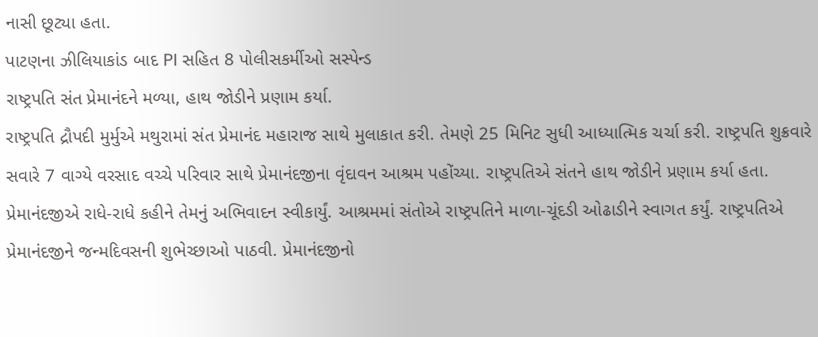નાસી છૂટ્યા હતા.
પાટણના ઝીલિયાકાંડ બાદ PI સહિત 8 પોલીસકર્મીઓ સસ્પેન્ડ
રાષ્ટ્રપતિ સંત પ્રેમાનંદને મળ્યા, હાથ જોડીને પ્રણામ કર્યા.
રાષ્ટ્રપતિ દ્રૌપદી મુર્મુએ મથુરામાં સંત પ્રેમાનંદ મહારાજ સાથે મુલાકાત કરી. તેમણે 25 મિનિટ સુધી આધ્યાત્મિક ચર્ચા કરી. રાષ્ટ્રપતિ શુક્રવારે સવારે 7 વાગ્યે વરસાદ વચ્ચે પરિવાર સાથે પ્રેમાનંદજીના વૃંદાવન આશ્રમ પહોંચ્યા. રાષ્ટ્રપતિએ સંતને હાથ જોડીને પ્રણામ કર્યા હતા. પ્રેમાનંદજીએ રાધે-રાધે કહીને તેમનું અભિવાદન સ્વીકાર્યું. આશ્રમમાં સંતોએ રાષ્ટ્રપતિને માળા-ચૂંદડી ઓઢાડીને સ્વાગત કર્યું. રાષ્ટ્રપતિએ પ્રેમાનંદજીને જન્મદિવસની શુભેચ્છાઓ પાઠવી. પ્રેમાનંદજીનો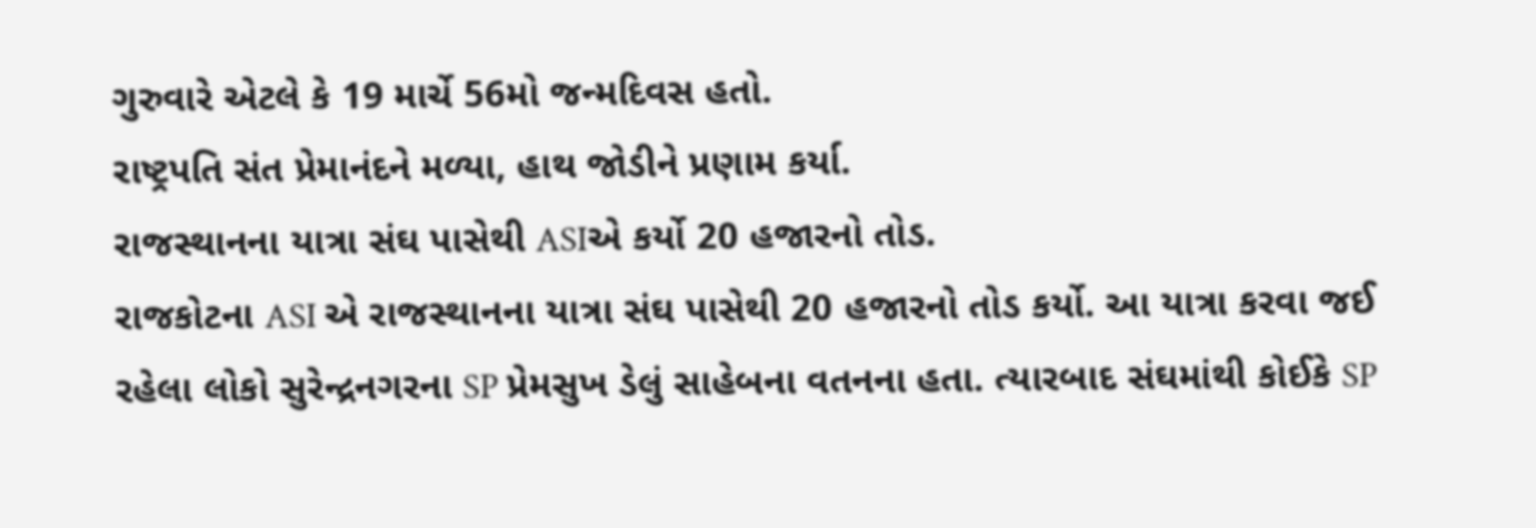ગુરુવારે એટલે કે 19 માર્ચે 56મો જન્મદિવસ હતો.
રાષ્ટ્રપતિ સંત પ્રેમાનંદને મળ્યા, હાથ જોડીને પ્રણામ કર્યા.
રાજસ્થાનના યાત્રા સંઘ પાસેથી ASIએ કર્યો 20 હજારનો તોડ.
રાજકોટના ASI એ રાજસ્થાનના યાત્રા સંઘ પાસેથી 20 હજારનો તોડ કર્યો. આ યાત્રા કરવા જઈ રહેલા લોકો સુરેન્દ્રનગરના SP પ્રેમસુખ ડેલું સાહેબના વતનના હતા. ત્યારબાદ સંઘમાંથી કોઈકે SP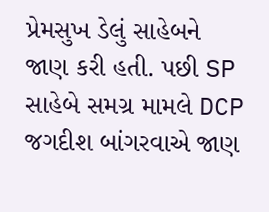પ્રેમસુખ ડેલું સાહેબને જાણ કરી હતી. પછી SP સાહેબે સમગ્ર મામલે DCP જગદીશ બાંગરવાએ જાણ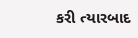કરી ત્યારબાદ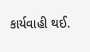કાર્યવાહી થઈ.